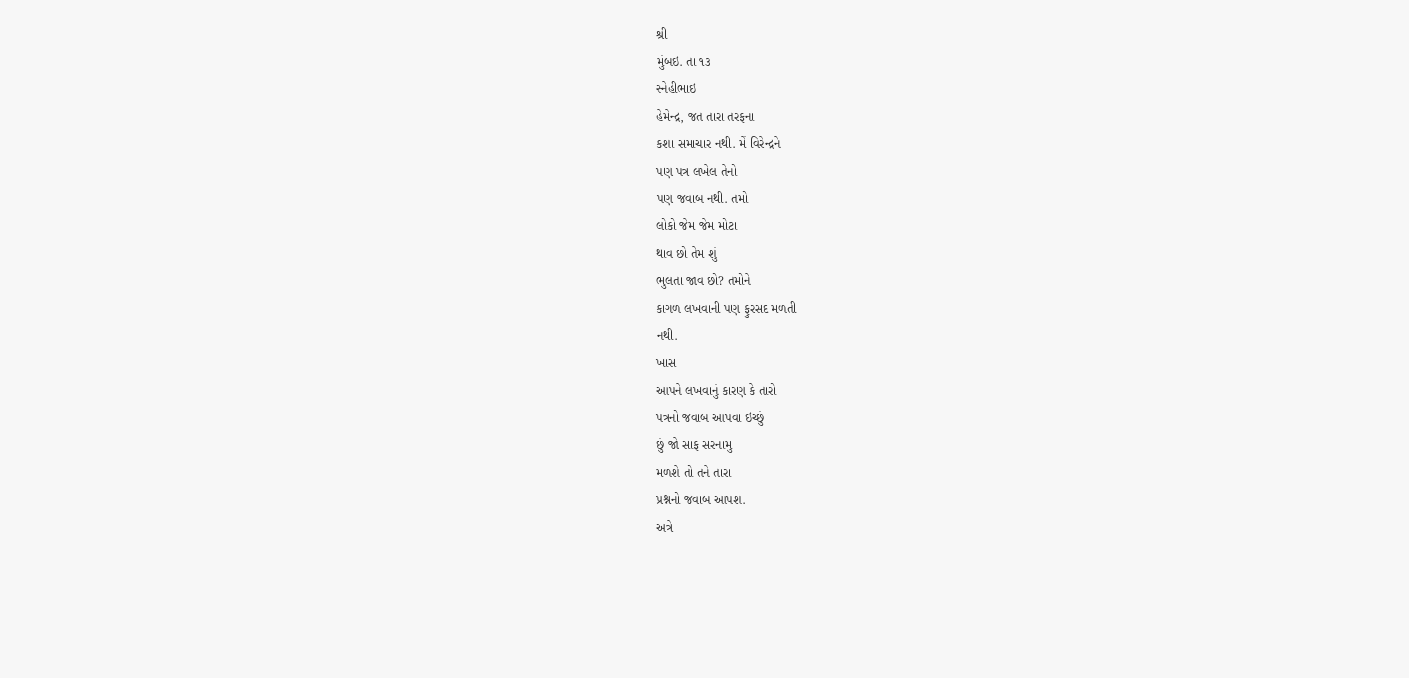શ્રી
મુંબઇ. તા ૧૩
સ્નેહીભાઇ
હેમેન્દ્ર, જત તારા તરફના
કશા સમાચાર નથી. મેં વિરેન્દ્રને
પણ પત્ર લખેલ તેનો
પણ જવાબ નથી. તમો
લોકો જેમ જેમ મોટા
થાવ છો તેમ શું
ભુલતા જાવ છો? તમોને
કાગળ લખવાની પણ ફુરસદ મળતી
નથી.
ખાસ
આપને લખવાનું કારણ કે તારો
પત્રનો જવાબ આપવા ઇચ્છું
છું જો સાફ સરનામુ
મળશે તો તને તારા
પ્રશ્નનો જવાબ આપશ.
અત્રે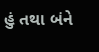હું તથા બંને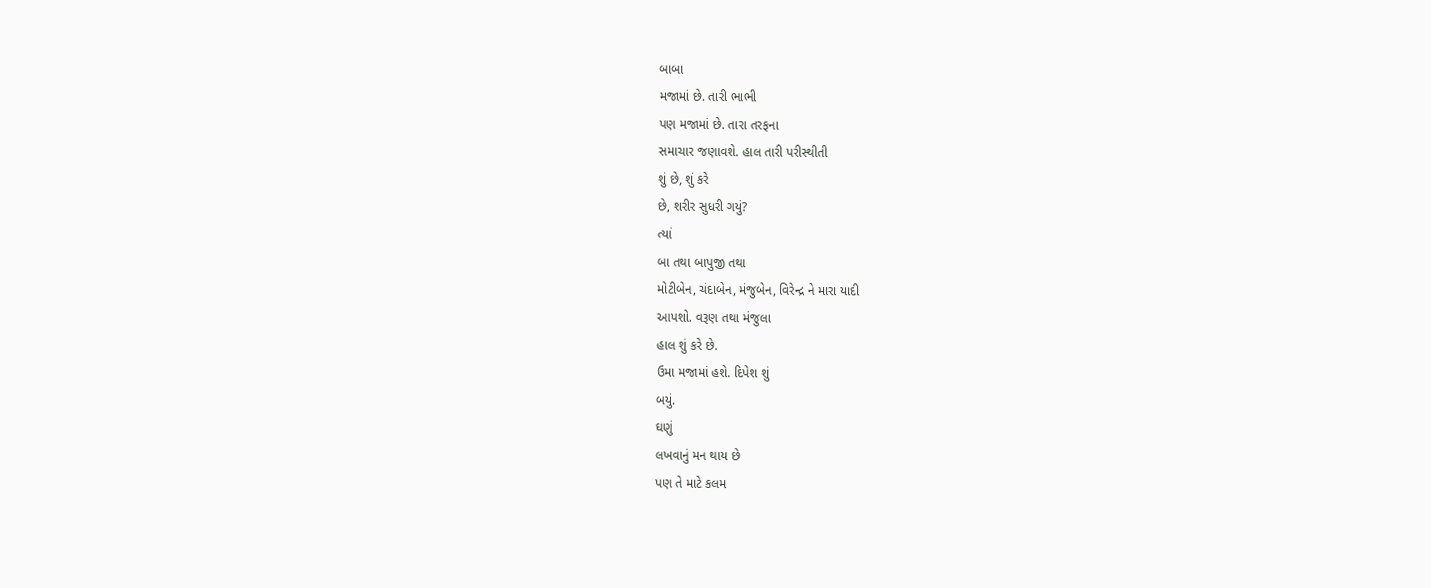બાબા
મજામાં છે. તારી ભાભી
પણ મજામાં છે. તારા તરફના
સમાચાર જણાવશે. હાલ તારી પરીસ્થીતી
શું છે, શું કરે
છે, શરીર સુધરી ગયું?
ત્યાં
બા તથા બાપુજી તથા
મોટીબેન, ચંદાબેન, મંજુબેન, વિરેન્દ્ર ને મારા યાદી
આપશો. વરૂણ તથા મંજુલા
હાલ શું કરે છે.
ઉમા મજામાં હશે. દિપેશ શું
બયું.
ઘણું
લખવાનું મન થાય છે
પણ તે માટે કલમ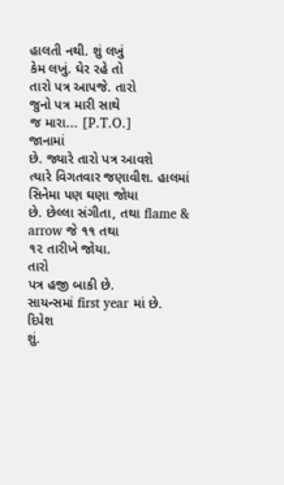હાલતી નથી. શું લખું
કેમ લખું. ઘેર રહે તો
તારો પત્ર આપજે. તારો
જુનો પત્ર મારી સાથે
જ મારા... [P.T.O.]
જાનામાં
છે. જ્યારે તારો પત્ર આવશે
ત્યારે વિગતવાર જણાવીશ. હાલમાં સિનેમા પણ ઘણા જોયા
છે. છેલ્લા સંગીતા, તથા flame & arrow જે ૧૧ તથા
૧૨ તારીખે જોયા.
તારો
પત્ર હજી બાકી છે.
સાયન્સમાં first year માં છે.
દિપેશ
શું.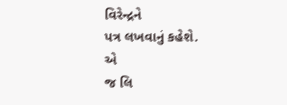વિરેન્દ્રને
પત્ર લખવાનું કહેશે.
એ
જ લિ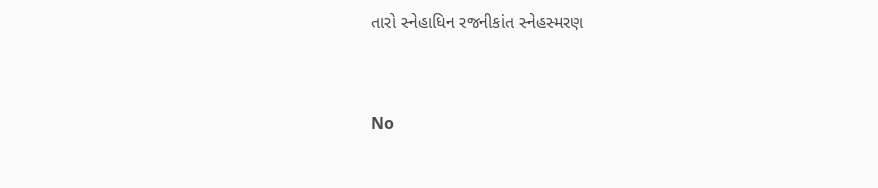તારો સ્નેહાધિન રજનીકાંત સ્નેહસ્મરણ


No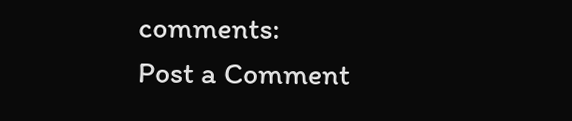comments:
Post a Comment